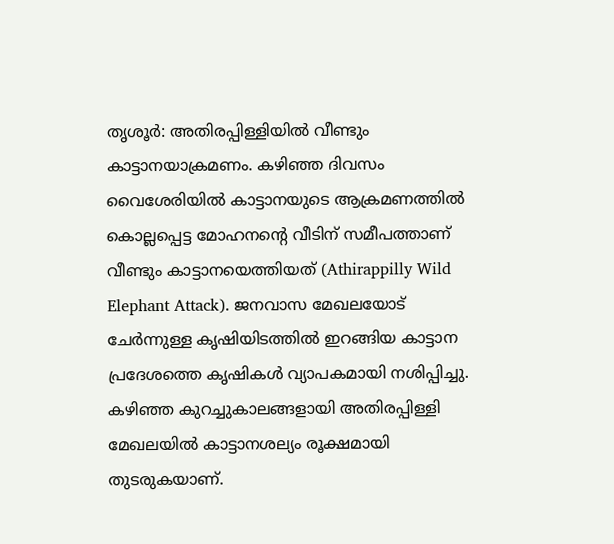തൃശൂർ: അതിരപ്പിള്ളിയിൽ വീണ്ടും കാട്ടാനയാക്രമണം. കഴിഞ്ഞ ദിവസം വൈശേരിയിൽ കാട്ടാനയുടെ ആക്രമണത്തിൽ കൊല്ലപ്പെട്ട മോഹനന്റെ വീടിന് സമീപത്താണ് വീണ്ടും കാട്ടാനയെത്തിയത് (Athirappilly Wild Elephant Attack). ജനവാസ മേഖലയോട് ചേർന്നുള്ള കൃഷിയിടത്തിൽ ഇറങ്ങിയ കാട്ടാന പ്രദേശത്തെ കൃഷികൾ വ്യാപകമായി നശിപ്പിച്ചു. കഴിഞ്ഞ കുറച്ചുകാലങ്ങളായി അതിരപ്പിള്ളി മേഖലയിൽ കാട്ടാനശല്യം രൂക്ഷമായി തുടരുകയാണ്.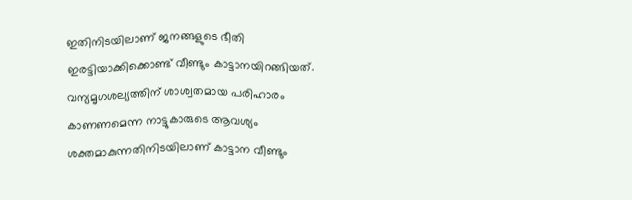ഇതിനിടയിലാണ് ജനങ്ങളുടെ ഭീതി ഇരട്ടിയാക്കിക്കൊണ്ട് വീണ്ടും കാട്ടാനയിറങ്ങിയത്. വന്യമൃഗശല്യത്തിന് ശാശ്വതമായ പരിഹാരം കാണണമെന്ന നാട്ടുകാരുടെ ആവശ്യം ശക്തമാകുന്നതിനിടയിലാണ് കാട്ടാന വീണ്ടും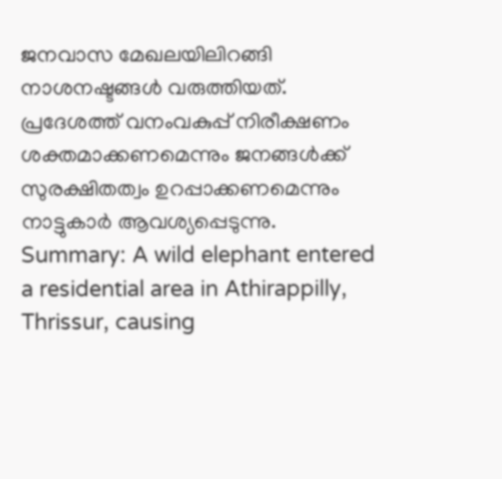ജനവാസ മേഖലയിലിറങ്ങി നാശനഷ്ടങ്ങൾ വരുത്തിയത്. പ്രദേശത്ത് വനംവകുപ്പ് നിരീക്ഷണം ശക്തമാക്കണമെന്നും ജനങ്ങൾക്ക് സുരക്ഷിതത്വം ഉറപ്പാക്കണമെന്നും നാട്ടുകാർ ആവശ്യപ്പെടുന്നു.
Summary: A wild elephant entered a residential area in Athirappilly, Thrissur, causing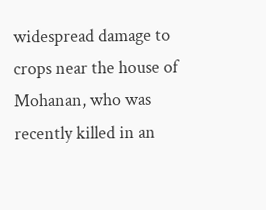widespread damage to crops near the house of Mohanan, who was recently killed in an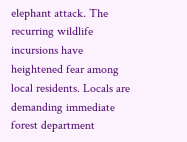elephant attack. The recurring wildlife incursions have heightened fear among local residents. Locals are demanding immediate forest department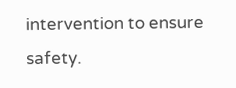intervention to ensure safety.